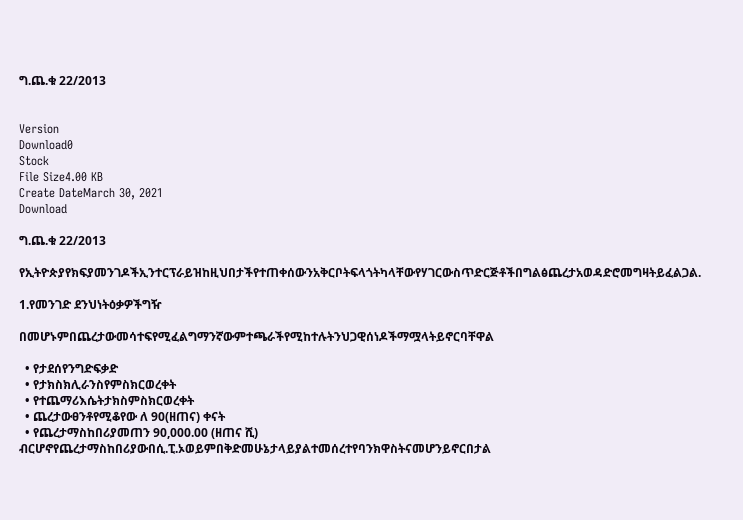ግ.ጨ.ቁ 22/2013


Version
Download0
Stock
File Size4.00 KB
Create DateMarch 30, 2021
Download

ግ.ጨ.ቁ 22/2013

የኢትዮጵያየክፍያመንገዶችኢንተርፕራይዝከዚህበታችየተጠቀሰውንአቅርቦትፍላጎትካላቸውየሃገርውስጥድርጅቶችበግልፅጨረታአወዳድሮመግዛትይፈልጋል.

1.የመንገድ ደንህነትዕቃዎችግዥ

በመሆኑምበጨረታውመሳተፍየሚፈልግማንኛውምተጫራችየሚከተሉትንህጋዊሰነዶችማሟላትይኖርባቸዋል

  • የታደሰየንግድፍቃድ
  • የታክስክሊራንስየምስክርወረቀት
  • የተጨማሪእሴትታክስምስክርወረቀት
  • ጨረታውፀንቶየሚቆየው ለ 90(ዘጠና) ቀናት
  • የጨረታማስከበሪያመጠን 90,000.00 (ዘጠና ሺ) ብርሆኖየጨረታማስከበሪያውበሲ.ፒ.ኦወይምበቅድመሁኔታላይያልተመሰረተየባንክዋስትናመሆንይኖርበታል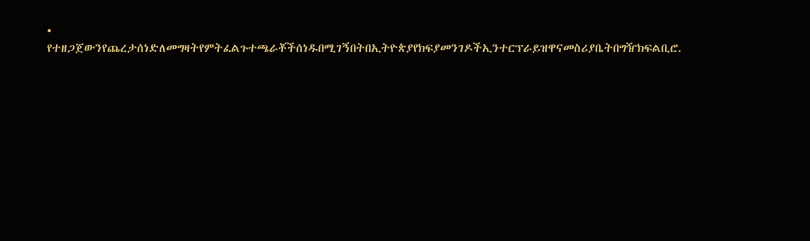• የተዘጋጀውንየጨረታሰነድለመግዛትየምትፈልጉተጫራቾችሰነዱበሚገኝበትበኢትዮጵያየክፍያመንገዶችኢንተርፕራይዝዋናመስሪያቤትበግዥክፍልቢሮ.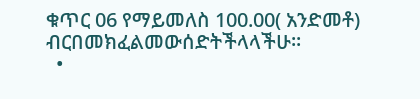ቁጥር 06 የማይመለስ 100.00( አንድመቶ) ብርበመክፈልመውሰድትችላላችሁ፡፡
  •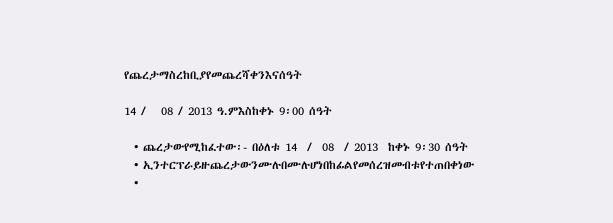የጨረታማስረከቢያየመጨረሻቀንእናሰዓት

14 /   08 / 2013 ዓ.ምእስከቀኑ 9፡00 ሰዓት

  • ጨረታውየሚከፈተው፡- በዕለቱ 14  /  08  / 2013  ከቀኑ 9፡30 ሰዓት
  • ኢንተርፕራይዙጨረታውንሙሉበሙሉሆነበከፊልየመሰረዝመብቱየተጠበቀነው
  •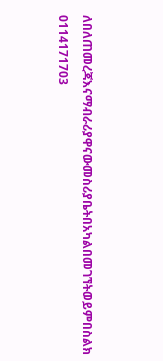ለበለጠመረጃእናማብራሪያዋናውመስሪያቤትበአካልበመገኘትወይምበስልክ 0114171703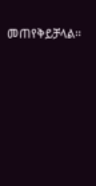መጠየቅይቻላል፡፡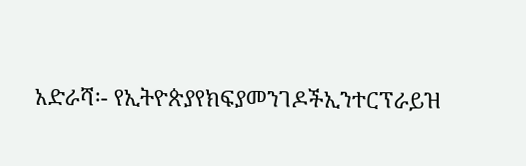አድራሻ፡- የኢትዮጵያየክፍያመንገዶችኢንተርፕራይዝ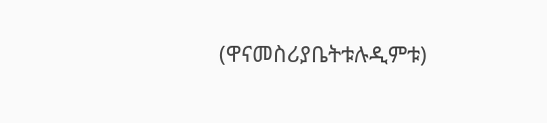(ዋናመስሪያቤትቱሉዲምቱ)